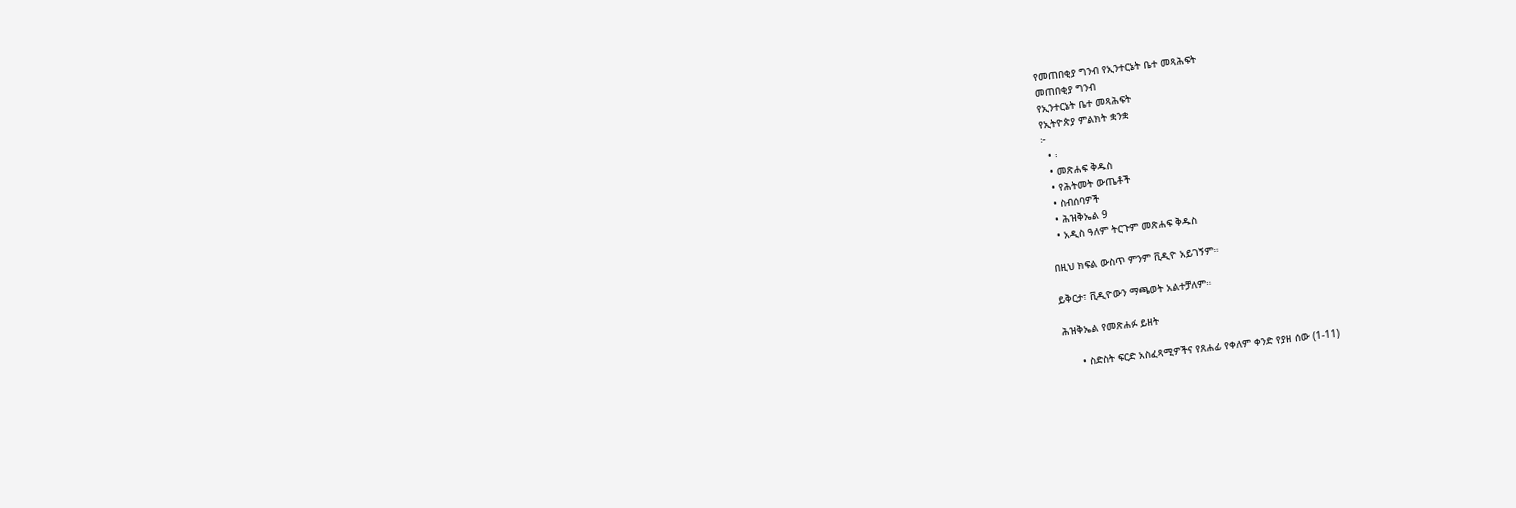የመጠበቂያ ግንብ የኢንተርኔት ቤተ መጻሕፍት
መጠበቂያ ግንብ
የኢንተርኔት ቤተ መጻሕፍት
የኢትዮጵያ ምልክት ቋንቋ
፦
  • ፡
  • መጽሐፍ ቅዱስ
  • የሕትመት ውጤቶች
  • ስብሰባዎች
  • ሕዝቅኤል 9
  • አዲስ ዓለም ትርጉም መጽሐፍ ቅዱስ

በዚህ ክፍል ውስጥ ምንም ቪዲዮ አይገኝም።

ይቅርታ፣ ቪዲዮውን ማጫወት አልተቻለም።

ሕዝቅኤል የመጽሐፉ ይዘት

      • ስድስት ፍርድ አስፈጻሚዎችና የጸሐፊ የቀለም ቀንድ የያዘ ሰው (1-11)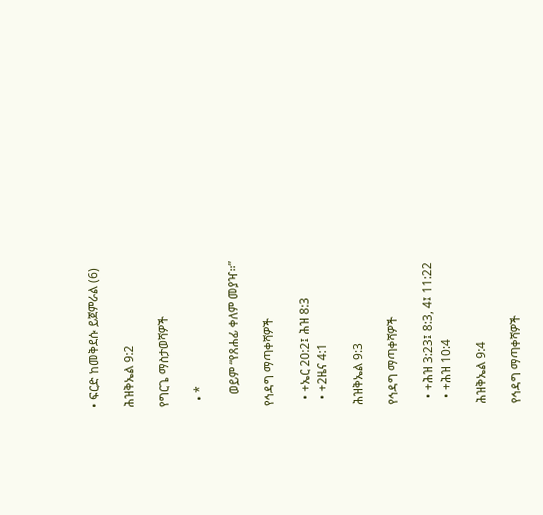• ፍርድ ከመቅደሱ ይጀምራል (6)

ሕዝቅኤል 9:2

የግርጌ ማስታወሻዎች

  • *

    ወይም “የጸሐፊ ቀለም መያዣ።”

የኅዳግ ማጣቀሻዎች

  • +ኤር 20:2፤ ሕዝ 8:3
  • +2ዜና 4:1

ሕዝቅኤል 9:3

የኅዳግ ማጣቀሻዎች

  • +ሕዝ 3:23፤ 8:3, 4፤ 11:22
  • +ሕዝ 10:4

ሕዝቅኤል 9:4

የኅዳግ ማጣቀሻዎች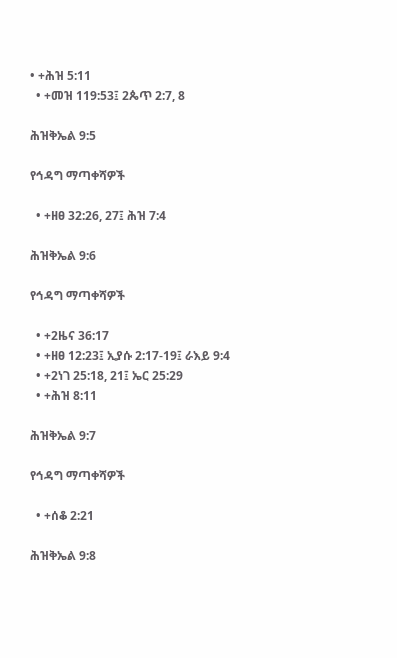• +ሕዝ 5:11
  • +መዝ 119:53፤ 2ጴጥ 2:7, 8

ሕዝቅኤል 9:5

የኅዳግ ማጣቀሻዎች

  • +ዘፀ 32:26, 27፤ ሕዝ 7:4

ሕዝቅኤል 9:6

የኅዳግ ማጣቀሻዎች

  • +2ዜና 36:17
  • +ዘፀ 12:23፤ ኢያሱ 2:17-19፤ ራእይ 9:4
  • +2ነገ 25:18, 21፤ ኤር 25:29
  • +ሕዝ 8:11

ሕዝቅኤል 9:7

የኅዳግ ማጣቀሻዎች

  • +ሰቆ 2:21

ሕዝቅኤል 9:8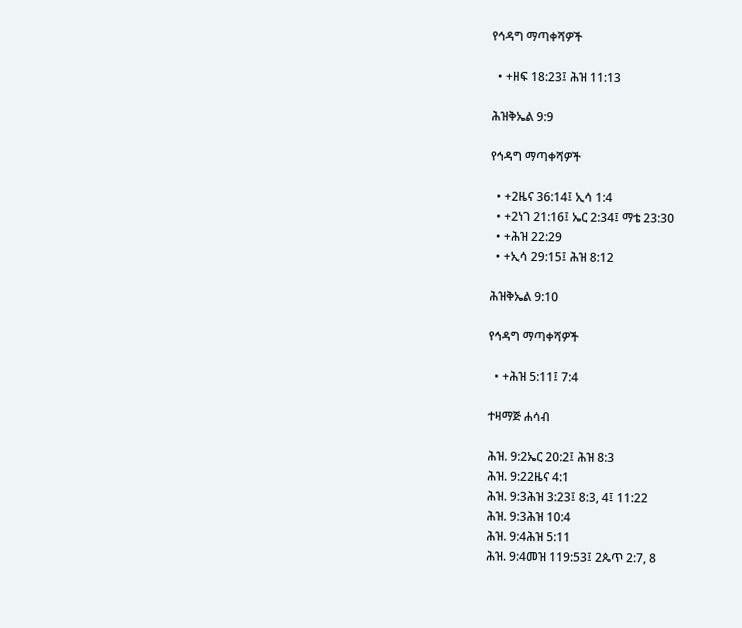የኅዳግ ማጣቀሻዎች

  • +ዘፍ 18:23፤ ሕዝ 11:13

ሕዝቅኤል 9:9

የኅዳግ ማጣቀሻዎች

  • +2ዜና 36:14፤ ኢሳ 1:4
  • +2ነገ 21:16፤ ኤር 2:34፤ ማቴ 23:30
  • +ሕዝ 22:29
  • +ኢሳ 29:15፤ ሕዝ 8:12

ሕዝቅኤል 9:10

የኅዳግ ማጣቀሻዎች

  • +ሕዝ 5:11፤ 7:4

ተዛማጅ ሐሳብ

ሕዝ. 9:2ኤር 20:2፤ ሕዝ 8:3
ሕዝ. 9:22ዜና 4:1
ሕዝ. 9:3ሕዝ 3:23፤ 8:3, 4፤ 11:22
ሕዝ. 9:3ሕዝ 10:4
ሕዝ. 9:4ሕዝ 5:11
ሕዝ. 9:4መዝ 119:53፤ 2ጴጥ 2:7, 8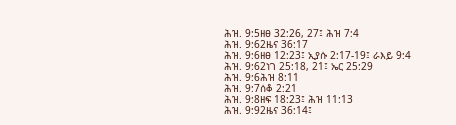ሕዝ. 9:5ዘፀ 32:26, 27፤ ሕዝ 7:4
ሕዝ. 9:62ዜና 36:17
ሕዝ. 9:6ዘፀ 12:23፤ ኢያሱ 2:17-19፤ ራእይ 9:4
ሕዝ. 9:62ነገ 25:18, 21፤ ኤር 25:29
ሕዝ. 9:6ሕዝ 8:11
ሕዝ. 9:7ሰቆ 2:21
ሕዝ. 9:8ዘፍ 18:23፤ ሕዝ 11:13
ሕዝ. 9:92ዜና 36:14፤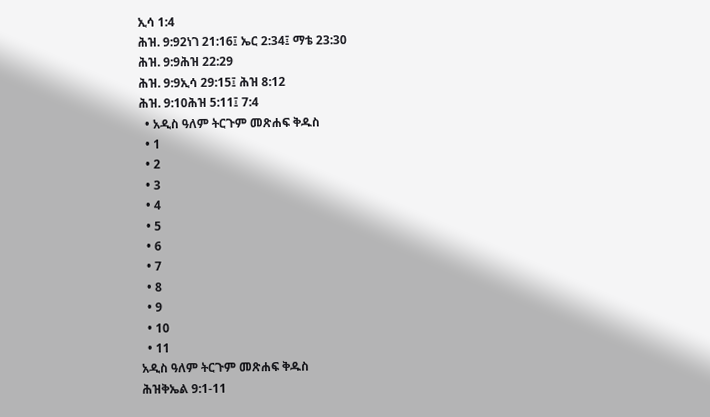ኢሳ 1:4
ሕዝ. 9:92ነገ 21:16፤ ኤር 2:34፤ ማቴ 23:30
ሕዝ. 9:9ሕዝ 22:29
ሕዝ. 9:9ኢሳ 29:15፤ ሕዝ 8:12
ሕዝ. 9:10ሕዝ 5:11፤ 7:4
  • አዲስ ዓለም ትርጉም መጽሐፍ ቅዱስ
  • 1
  • 2
  • 3
  • 4
  • 5
  • 6
  • 7
  • 8
  • 9
  • 10
  • 11
አዲስ ዓለም ትርጉም መጽሐፍ ቅዱስ
ሕዝቅኤል 9:1-11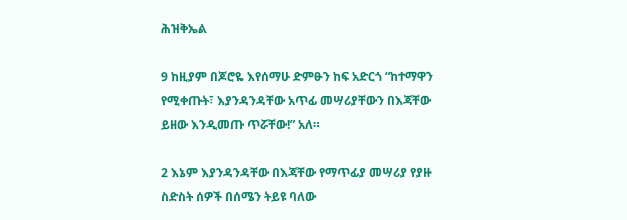ሕዝቅኤል

9 ከዚያም በጆሮዬ እየሰማሁ ድምፁን ከፍ አድርጎ “ከተማዋን የሚቀጡት፣ እያንዳንዳቸው አጥፊ መሣሪያቸውን በእጃቸው ይዘው እንዲመጡ ጥሯቸው!” አለ።

2 እኔም እያንዳንዳቸው በእጃቸው የማጥፊያ መሣሪያ የያዙ ስድስት ሰዎች በሰሜን ትይዩ ባለው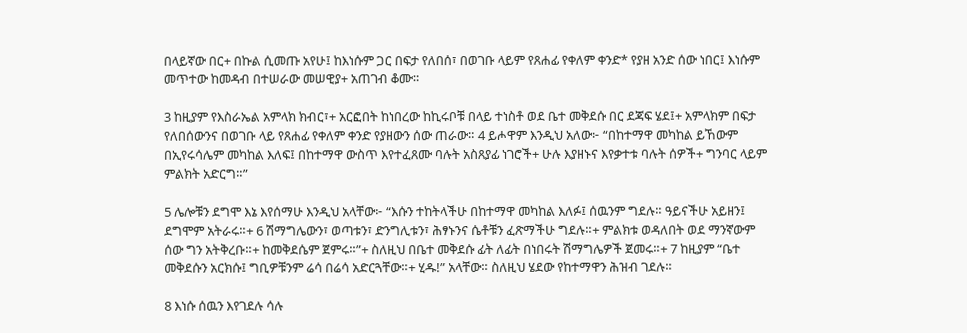በላይኛው በር+ በኩል ሲመጡ አየሁ፤ ከእነሱም ጋር በፍታ የለበሰ፣ በወገቡ ላይም የጸሐፊ የቀለም ቀንድ* የያዘ አንድ ሰው ነበር፤ እነሱም መጥተው ከመዳብ በተሠራው መሠዊያ+ አጠገብ ቆሙ።

3 ከዚያም የእስራኤል አምላክ ክብር፣+ አርፎበት ከነበረው ከኪሩቦቹ በላይ ተነስቶ ወደ ቤተ መቅደሱ በር ደጃፍ ሄደ፤+ አምላክም በፍታ የለበሰውንና በወገቡ ላይ የጸሐፊ የቀለም ቀንድ የያዘውን ሰው ጠራው። 4 ይሖዋም እንዲህ አለው፦ “በከተማዋ መካከል ይኸውም በኢየሩሳሌም መካከል እለፍ፤ በከተማዋ ውስጥ እየተፈጸሙ ባሉት አስጸያፊ ነገሮች+ ሁሉ እያዘኑና እየቃተቱ ባሉት ሰዎች+ ግንባር ላይም ምልክት አድርግ።”

5 ሌሎቹን ደግሞ እኔ እየሰማሁ እንዲህ አላቸው፦ “እሱን ተከትላችሁ በከተማዋ መካከል እለፉ፤ ሰዉንም ግደሉ። ዓይናችሁ አይዘን፤ ደግሞም አትራሩ።+ 6 ሽማግሌውን፣ ወጣቱን፣ ድንግሊቱን፣ ሕፃኑንና ሴቶቹን ፈጽማችሁ ግደሉ።+ ምልክቱ ወዳለበት ወደ ማንኛውም ሰው ግን አትቅረቡ።+ ከመቅደሴም ጀምሩ።”+ ስለዚህ በቤተ መቅደሱ ፊት ለፊት በነበሩት ሽማግሌዎች ጀመሩ።+ 7 ከዚያም “ቤተ መቅደሱን አርክሱ፤ ግቢዎቹንም ሬሳ በሬሳ አድርጓቸው።+ ሂዱ!” አላቸው። ስለዚህ ሄደው የከተማዋን ሕዝብ ገደሉ።

8 እነሱ ሰዉን እየገደሉ ሳሉ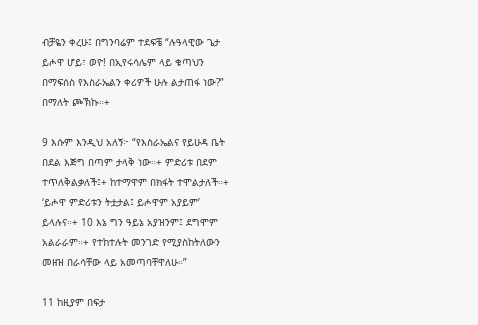ብቻዬን ቀረሁ፤ በግንባሬም ተደፍቼ “ሉዓላዊው ጌታ ይሖዋ ሆይ፣ ወዮ! በኢየሩሳሌም ላይ ቁጣህን በማፍሰስ የእስራኤልን ቀሪዎች ሁሉ ልታጠፋ ነው?” በማለት ጮኽኩ።+

9 እሱም እንዲህ አለኝ፦ “የእስራኤልና የይሁዳ ቤት በደል እጅግ በጣም ታላቅ ነው።+ ምድሪቱ በደም ተጥለቅልቃለች፤+ ከተማዋም በክፋት ተሞልታለች።+ ‘ይሖዋ ምድሪቱን ትቷታል፤ ይሖዋም አያይም’ ይላሉና።+ 10 እኔ ግን ዓይኔ አያዝንም፤ ደግሞም አልራራም።+ የተከተሉት መንገድ የሚያስከትለውን መዘዝ በራሳቸው ላይ አመጣባቸዋለሁ።”

11 ከዚያም በፍታ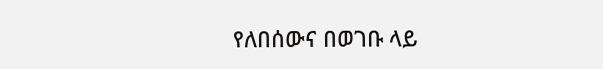የለበሰውና በወገቡ ላይ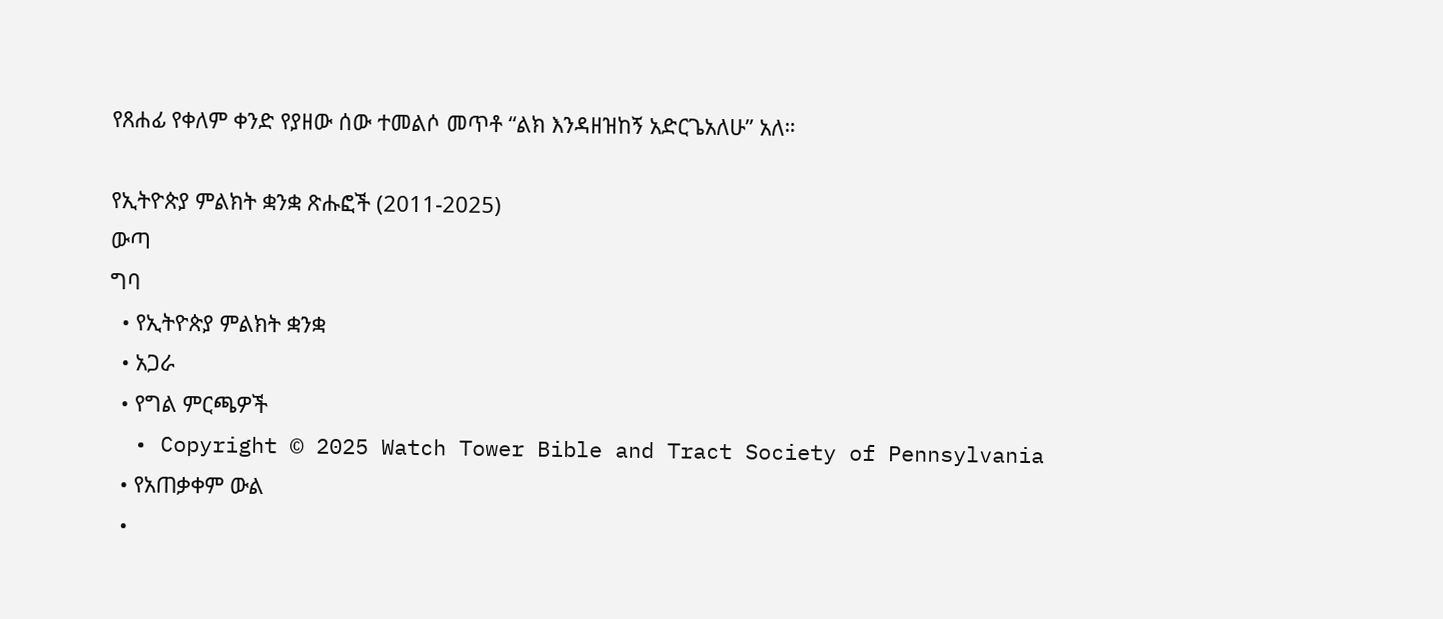የጸሐፊ የቀለም ቀንድ የያዘው ሰው ተመልሶ መጥቶ “ልክ እንዳዘዝከኝ አድርጌአለሁ” አለ።

የኢትዮጵያ ምልክት ቋንቋ ጽሑፎች (2011-2025)
ውጣ
ግባ
  • የኢትዮጵያ ምልክት ቋንቋ
  • አጋራ
  • የግል ምርጫዎች
  • Copyright © 2025 Watch Tower Bible and Tract Society of Pennsylvania
  • የአጠቃቀም ውል
  •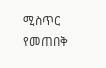ሚስጥር የመጠበቅ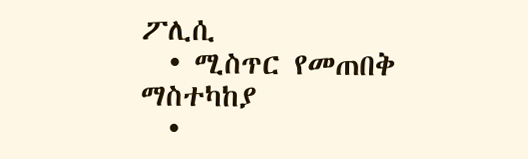ፖሊሲ
  • ሚስጥር የመጠበቅ ማስተካከያ
  •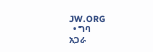JW.ORG
  • ግባ
አጋራ